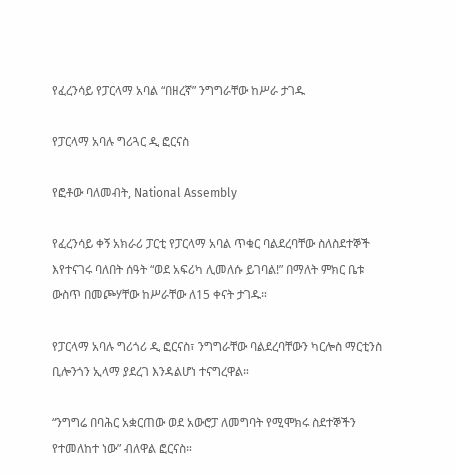የፈረንሳይ የፓርላማ አባል “በዘረኛ” ንግግራቸው ከሥራ ታገዱ

የፓርላማ አባሉ ግሪጓር ዲ ፎርናስ

የፎቶው ባለመብት, National Assembly

የፈረንሳይ ቀኝ አክራሪ ፓርቲ የፓርላማ አባል ጥቁር ባልደረባቸው ስለስደተኞች እየተናገሩ ባለበት ሰዓት “ወደ አፍሪካ ሊመለሱ ይገባል!” በማለት ምክር ቤቱ ውስጥ በመጮሃቸው ከሥራቸው ለ15 ቀናት ታገዱ።

የፓርላማ አባሉ ግሪጎሪ ዲ ፎርናስ፣ ንግግራቸው ባልደረባቸውን ካርሎስ ማርቲንስ ቢሎንጎን ኢላማ ያደረገ እንዳልሆነ ተናግረዋል።

“ንግግሬ በባሕር አቋርጠው ወደ አውሮፓ ለመግባት የሚሞክሩ ስደተኞችን የተመለከተ ነው” ብለዋል ፎርናስ።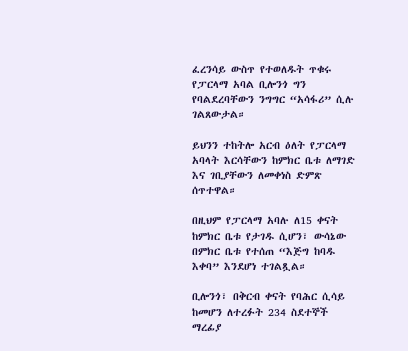ፈረንሳይ ውስጥ የተወለዱት ጥቁሩ የፓርላማ አባል ቢሎንጎ ግን የባልደረባቸውን ንግግር “አሳፋሪ” ሲሉ ገልጸውታል።

ይህንን ተከትሎ አርብ ዕለት የፓርላማ አባላት እርሳቸውን ከምክር ቤቱ ለማገድ እና ገቢያቸውን ለመቀነስ ድምጽ ሰጥተዋል።

በዚህም የፓርላማ አባሉ ለ15 ቀናት ከምክር ቤቱ የታገዱ ሲሆን፣ ውሳኔው በምክር ቤቱ የተሰጠ “እጅግ ከባዱ እቀባ” እንደሆነ ተገልጿል።

ቢሎንጎ፣ በቅርብ ቀናት የባሕር ሲሳይ ከመሆን ለተረፉት 234 ስደተኞች ማረፊያ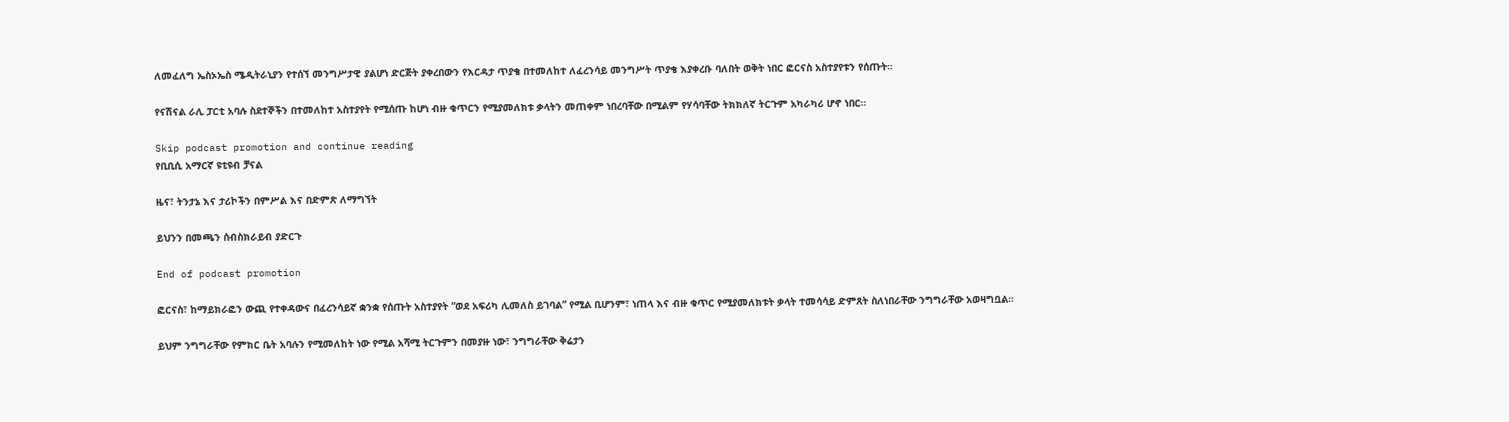ለመፈለግ ኤስኦኤስ ሜዲትራኒያን የተሰኘ መንግሥታዊ ያልሆነ ድርጅት ያቀረበውን የእርዳታ ጥያቄ በተመለከተ ለፈረንሳይ መንግሥት ጥያቄ እያቀረቡ ባለበት ወቅት ነበር ፎርናስ አስተያየቱን የሰጡት።

የናሽናል ራሊ ፓርቲ አባሉ ስደተኞችን በተመለከተ አስተያየት የሚሰጡ ከሆነ ብዙ ቁጥርን የሚያመለክቱ ቃላትን መጠቀም ነበረባቸው በሚልም የሃሳባቸው ትክክለኛ ትርጉም አካራካሪ ሆኖ ነበር።

Skip podcast promotion and continue reading
የቢቢሲ አማርኛ ዩቲዩብ ቻናል

ዜና፣ ትንታኔ እና ታሪኮችን በምሥል እና በድምጽ ለማግኘት

ይህንን በመጫን ሰብስክራይብ ያድርጉ

End of podcast promotion

ፎርናስ፣ ከማይክራፎን ውጪ የተቀዳውና በፈረንሳይኛ ቋንቋ የሰጡት አስተያየት “ወደ አፍሪካ ሊመለስ ይገባል” የሚል ቢሆንም፣ ነጠላ እና ብዙ ቁጥር የሚያመለክቱት ቃላት ተመሳሳይ ድምጸት ስለነበራቸው ንግግራቸው አወዛግቧል።

ይህም ንግግራቸው የምክር ቤት አባሉን የሚመለከት ነው የሚል አሻሚ ትርጉምን በመያዙ ነው፣ ንግግራቸው ቅሬታን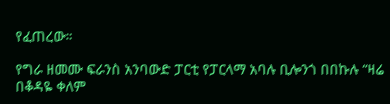የፈጠረው።

የግራ ዘመሙ ፍራንስ አንባውድ ፓርቲ የፓርላማ አባሉ ቢሎንጎ በበኩሉ “ዛሬ በቆዳዬ ቀለም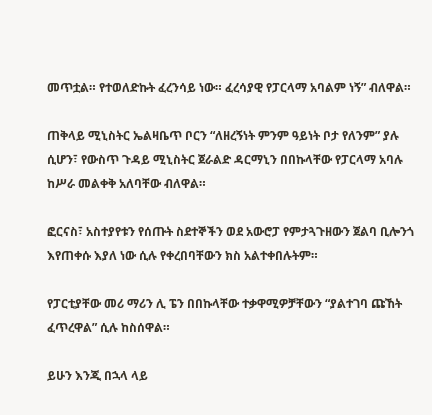መጥቷል። የተወለድኩት ፈረንሳይ ነው። ፈረሳያዊ የፓርላማ አባልም ነኝ” ብለዋል።

ጠቅላይ ሚኒስትር ኤልዛቤጥ ቦርን “ለዘረኝነት ምንም ዓይነት ቦታ የለንም” ያሉ ሲሆን፣ የውስጥ ጉዳይ ሚኒስትር ጀራልድ ዳርማኒን በበኩላቸው የፓርላማ አባሉ ከሥራ መልቀቅ አለባቸው ብለዋል።

ፎርናስ፣ አስተያየቱን የሰጡት ስደተኞችን ወደ አውሮፓ የምታጓጉዘውን ጀልባ ቢሎንጎ እየጠቀሱ እያለ ነው ሲሉ የቀረበባቸውን ክስ አልተቀበሉትም።

የፓርቲያቸው መሪ ማሪን ሊ ፔን በበኩላቸው ተቃዋሚዎቻቸውን “ያልተገባ ጩኸት ፈጥረዋል” ሲሉ ከስሰዋል።

ይሁን እንጂ በኋላ ላይ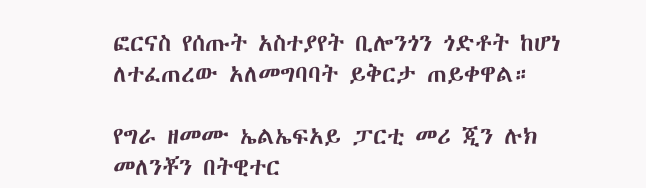ፎርናስ የሰጡት አስተያየት ቢሎንጎን ጎድቶት ከሆነ ለተፈጠረው አለመግባባት ይቅርታ ጠይቀዋል።

የግራ ዘመሙ ኤልኤፍአይ ፓርቲ መሪ ጂን ሉክ መለንቾን በትዊተር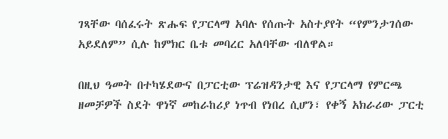ገጻቸው ባሰፈሩት ጽሑፍ የፓርላማ አባሉ የሰጡት አስተያየት “የምንታገሰው አይደለም” ሲሉ ከምክር ቤቱ መባረር አለባቸው ብለዋል።

በዚህ ዓመት በተካሄደውና በፓርቲው ፕሬዝዳንታዊ እና የፓርላማ የምርጫ ዘመቻዎች ስደት ዋነኛ መከራከሪያ ነጥብ የነበረ ሲሆን፣ የቀኝ አክራሪው ፓርቲ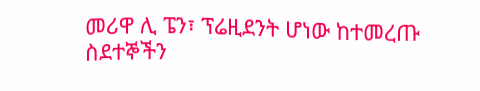መሪዋ ሊ ፔን፣ ፕሬዚደንት ሆነው ከተመረጡ ስደተኞችን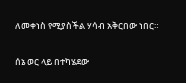ለመቀነስ የሚያስችል ሃሳብ አቅርበው ነበር።

ሰኔ ወር ላይ በተካሄደው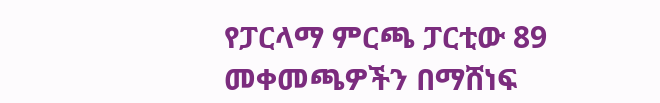የፓርላማ ምርጫ ፓርቲው 89 መቀመጫዎችን በማሸነፍ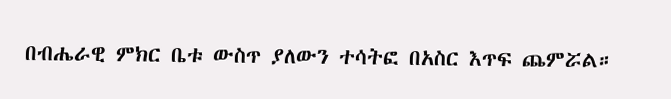በብሔራዊ ምክር ቤቱ ውስጥ ያለውን ተሳትፎ በአስር እጥፍ ጨምሯል።